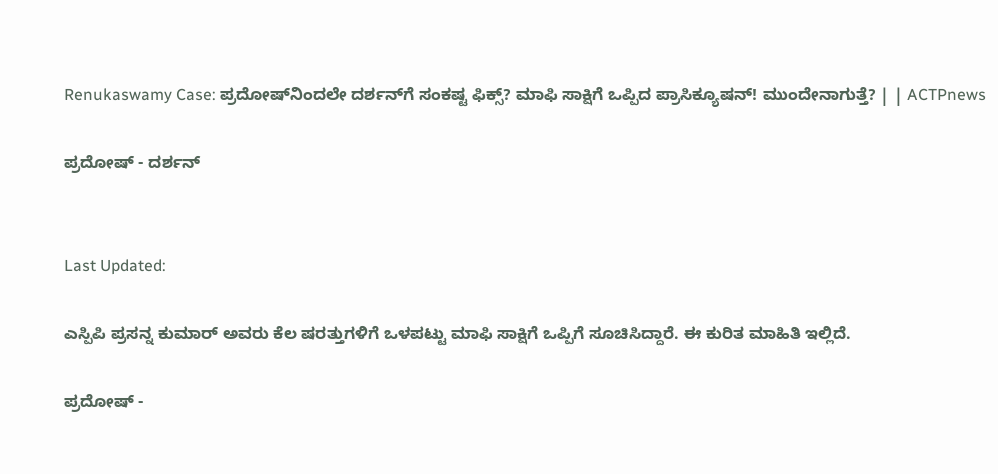Renukaswamy Case: ಪ್ರದೋಷ್‌ನಿಂದಲೇ ದರ್ಶನ್‌ಗೆ ಸಂಕಷ್ಟ ಫಿಕ್ಸ್? ಮಾಫಿ ಸಾಕ್ಷಿಗೆ ಒಪ್ಪಿದ ಪ್ರಾಸಿಕ್ಯೂಷನ್! ಮುಂದೇನಾಗುತ್ತೆ? | | ACTPnews

ಪ್ರದೋಷ್ - ದರ್ಶನ್


Last Updated:

ಎಸ್ಪಿಪಿ ಪ್ರಸನ್ನ ಕುಮಾರ್ ಅವರು ಕೆಲ ಷರತ್ತುಗಳಿಗೆ ಒಳಪಟ್ಟು ಮಾಫಿ ಸಾಕ್ಷಿಗೆ ಒಪ್ಪಿಗೆ ಸೂಚಿಸಿದ್ದಾರೆ. ಈ ಕುರಿತ ಮಾಹಿತಿ ಇಲ್ಲಿದೆ.

ಪ್ರದೋಷ್ -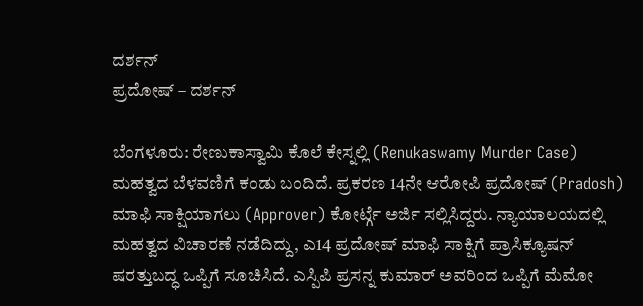ದರ್ಶನ್
ಪ್ರದೋಷ್ – ದರ್ಶನ್

ಬೆಂಗಳೂರು: ರೇಣುಕಾಸ್ವಾಮಿ ಕೊಲೆ ಕೇಸ್ನಲ್ಲಿ (Renukaswamy Murder Case) ಮಹತ್ವದ ಬೆಳವಣಿಗೆ ಕಂಡು ಬಂದಿದೆ. ಪ್ರಕರಣ 14ನೇ ಆರೋಪಿ ಪ್ರದೋಷ್ (Pradosh) ಮಾಫಿ ಸಾಕ್ಷಿಯಾಗಲು (Approver) ಕೋರ್ಟ್ಗೆ ಅರ್ಜಿ ಸಲ್ಲಿಸಿದ್ದರು. ನ್ಯಾಯಾಲಯದಲ್ಲಿ ಮಹತ್ವದ ವಿಚಾರಣೆ ನಡೆದಿದ್ದು, ಎ14 ಪ್ರದೋಷ್ ಮಾಫಿ ಸಾಕ್ಷಿಗೆ ಪ್ರಾಸಿಕ್ಯೂಷನ್ ಷರತ್ತುಬದ್ಧ ಒಪ್ಪಿಗೆ ಸೂಚಿಸಿದೆ. ಎಸ್ಪಿಪಿ ಪ್ರಸನ್ನ ಕುಮಾರ್ ಅವರಿಂದ ಒಪ್ಪಿಗೆ ಮೆಮೋ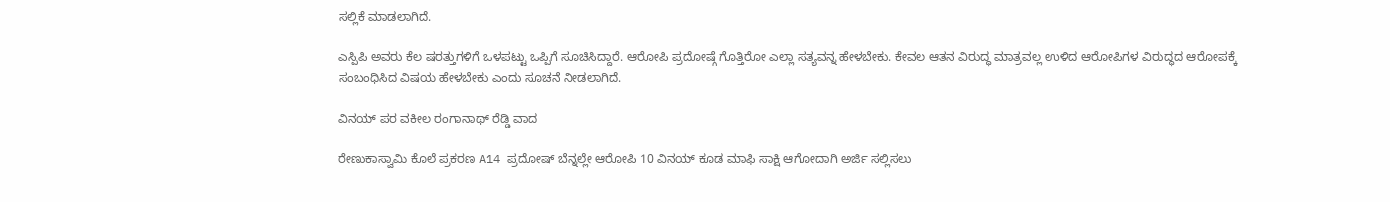ಸಲ್ಲಿಕೆ ಮಾಡಲಾಗಿದೆ.

ಎಸ್ಪಿಪಿ ಅವರು ಕೆಲ ಷರತ್ತುಗಳಿಗೆ ಒಳಪಟ್ಟು ಒಪ್ಪಿಗೆ ಸೂಚಿಸಿದ್ದಾರೆ. ಆರೋಪಿ ಪ್ರದೋಷ್ಗೆ ಗೊತ್ತಿರೋ ಎಲ್ಲಾ ಸತ್ಯವನ್ನ ಹೇಳಬೇಕು. ಕೇವಲ ಆತನ ವಿರುದ್ಧ ಮಾತ್ರವಲ್ಲ ಉಳಿದ ಆರೋಪಿಗಳ ವಿರುದ್ಧದ ಆರೋಪಕ್ಕೆ ಸಂಬಂಧಿಸಿದ ವಿಷಯ ಹೇಳಬೇಕು ಎಂದು ಸೂಚನೆ ನೀಡಲಾಗಿದೆ.

ವಿನಯ್ ಪರ ವಕೀಲ ರಂಗಾನಾಥ್ ರೆಡ್ಡಿ ವಾದ

ರೇಣುಕಾಸ್ವಾಮಿ ಕೊಲೆ ಪ್ರಕರಣ A14 ಪ್ರದೋಷ್ ಬೆನ್ನಲ್ಲೇ ಆರೋಪಿ 10 ವಿನಯ್ ಕೂಡ ಮಾಫಿ ಸಾಕ್ಷಿ ಆಗೋದಾಗಿ ಅರ್ಜಿ ಸಲ್ಲಿಸಲು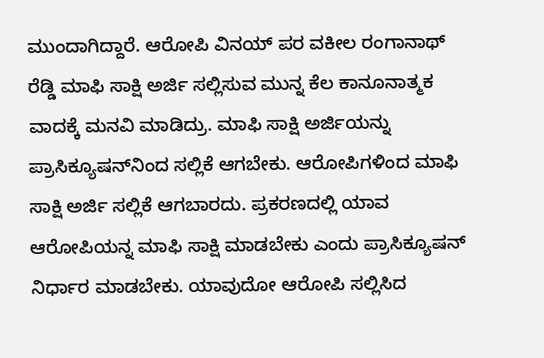ಮುಂದಾಗಿದ್ದಾರೆ. ಆರೋಪಿ ವಿನಯ್ ಪರ ವಕೀಲ ರಂಗಾನಾಥ್ ರೆಡ್ಡಿ ಮಾಫಿ ಸಾಕ್ಷಿ ಅರ್ಜಿ ಸಲ್ಲಿಸುವ ಮುನ್ನ ಕೆಲ‌ ಕಾನೂನಾತ್ಮಕ‌ ವಾದಕ್ಕೆ ಮನವಿ ಮಾಡಿದ್ರು. ಮಾಫಿ ಸಾಕ್ಷಿ ಅರ್ಜಿಯನ್ನು ಪ್ರಾಸಿಕ್ಯೂಷನ್‌ನಿಂದ ಸಲ್ಲಿಕೆ ಆಗಬೇಕು. ಆರೋಪಿಗಳಿಂದ ಮಾಫಿ ಸಾಕ್ಷಿ ಅರ್ಜಿ ಸಲ್ಲಿಕೆ ಆಗಬಾರದು. ಪ್ರಕರಣದಲ್ಲಿ ಯಾವ ಆರೋಪಿಯನ್ನ ಮಾಫಿ ಸಾಕ್ಷಿ ಮಾಡಬೇಕು ಎಂದು ಪ್ರಾಸಿಕ್ಯೂಷನ್ ನಿರ್ಧಾರ ಮಾಡಬೇಕು. ಯಾವುದೋ ಆರೋಪಿ ಸಲ್ಲಿಸಿದ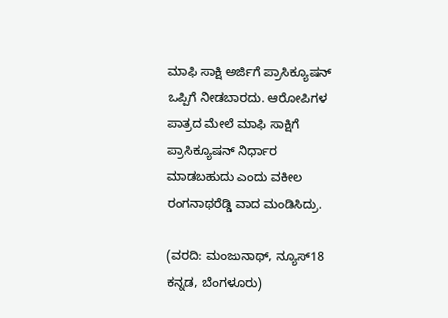ಮಾಫಿ ಸಾಕ್ಷಿ ಅರ್ಜಿಗೆ ಪ್ರಾಸಿಕ್ಯೂಷನ್ ಒಪ್ಪಿಗೆ ನೀಡಬಾರದು. ಆರೋಪಿಗಳ ಪಾತ್ರದ ಮೇಲೆ ಮಾಫಿ ಸಾಕ್ಷಿಗೆ ಪ್ರಾಸಿಕ್ಯೂಷನ್ ನಿರ್ಧಾರ ಮಾಡಬಹುದು ಎಂದು ವಕೀಲ ರಂಗನಾಥರೆಡ್ಡಿ ವಾದ ಮಂಡಿಸಿದ್ರು.

(ವರದಿ: ಮಂಜುನಾಥ್, ನ್ಯೂಸ್18 ಕನ್ನಡ, ಬೆಂಗಳೂರು)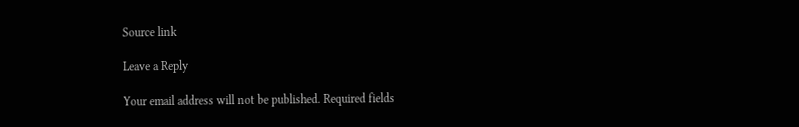Source link

Leave a Reply

Your email address will not be published. Required fields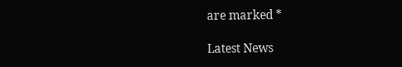are marked *

Latest News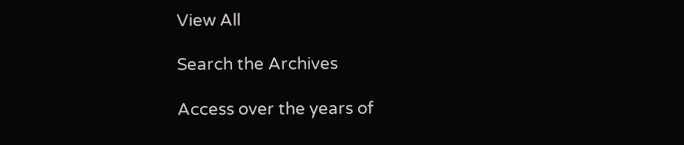View All

Search the Archives

Access over the years of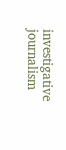investigative journalism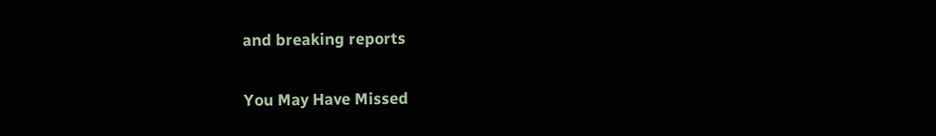and breaking reports

You May Have Missed